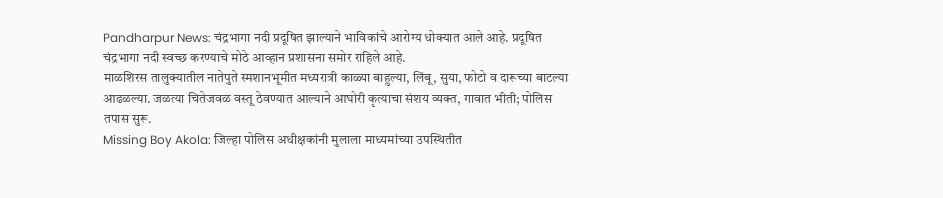Pandharpur News: चंद्रभागा नदी प्रदूषित झाल्याने भाविकांचे आरोग्य धोक्यात आले आहे. प्रदूषित चंद्रभागा नदी स्वच्छ करण्याचे मोठे आव्हान प्रशासना समोर राहिले आहे.
माळशिरस तालुक्यातील नातेपुते स्मशानभूमीत मध्यरात्री काळ्या बाहुल्या, लिंबू, सुया, फोटो व दारूच्या बाटल्या आढळल्या. जळत्या चितेजवळ वस्तू ठेवण्यात आल्याने आघोरी कृत्याचा संशय व्यक्त, गावात भीती; पोलिस तपास सुरू.
Missing Boy Akola: जिल्हा पोलिस अधीक्षकांनी मुलाला माध्यमांच्या उपस्थितीत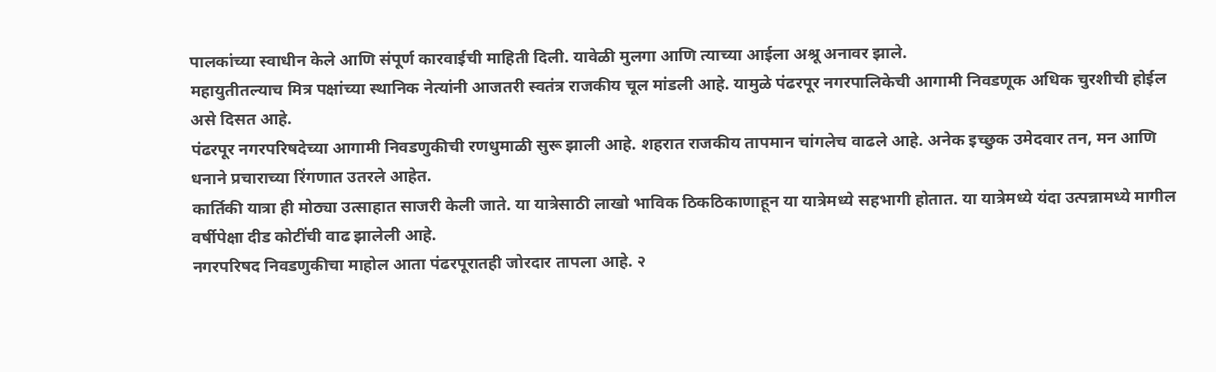पालकांच्या स्वाधीन केले आणि संपूर्ण कारवाईची माहिती दिली. यावेळी मुलगा आणि त्याच्या आईला अश्रू अनावर झाले.
महायुतीतल्याच मित्र पक्षांच्या स्थानिक नेत्यांनी आजतरी स्वतंत्र राजकीय चूल मांडली आहे. यामुळे पंढरपूर नगरपालिकेची आगामी निवडणूक अधिक चुरशीची होईल असे दिसत आहे.
पंढरपूर नगरपरिषदेच्या आगामी निवडणुकीची रणधुमाळी सुरू झाली आहे. शहरात राजकीय तापमान चांगलेच वाढले आहे. अनेक इच्छुक उमेदवार तन, मन आणि धनाने प्रचाराच्या रिंगणात उतरले आहेत.
कार्तिकी यात्रा ही मोठ्या उत्साहात साजरी केली जाते. या यात्रेसाठी लाखो भाविक ठिकठिकाणाहून या यात्रेमध्ये सहभागी होतात. या यात्रेमध्ये यंदा उत्पन्नामध्ये मागील वर्षीपेक्षा दीड कोटींची वाढ झालेली आहे.
नगरपरिषद निवडणुकीचा माहोल आता पंढरपूरातही जोरदार तापला आहे. २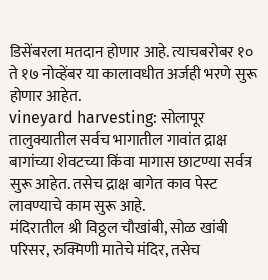डिसेंबरला मतदान होणार आहे. त्याचबरोबर १० ते १७ नोव्हेंबर या कालावधीत अर्जही भरणे सुरू होणार आहेत.
vineyard harvesting: सोलापूर तालुक्यातील सर्वच भागातील गावांत द्राक्ष बागांच्या शेवटच्या किंवा मागास छाटण्या सर्वत्र सुरू आहेत. तसेच द्राक्ष बागेत काव पेस्ट लावण्याचे काम सुरू आहे.
मंदिरातील श्री विठ्ठल चौखांबी, सोळ खांबी परिसर, रुक्मिणी मातेचे मंदिर, तसेच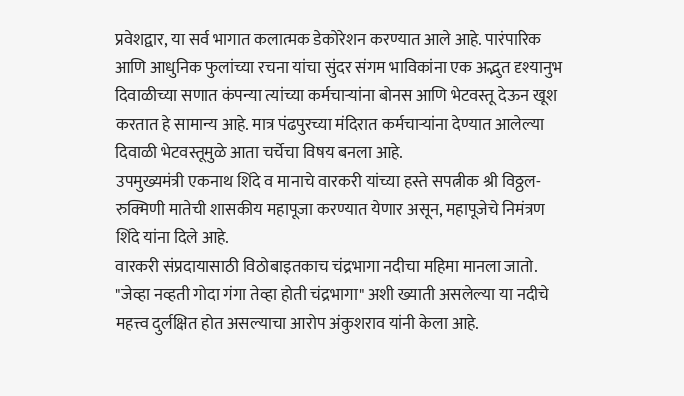प्रवेशद्वार, या सर्व भागात कलात्मक डेकोरेशन करण्यात आले आहे. पारंपारिक आणि आधुनिक फुलांच्या रचना यांचा सुंदर संगम भाविकांना एक अद्भुत दृश्यानुभ
दिवाळीच्या सणात कंपन्या त्यांच्या कर्मचाऱ्यांना बोनस आणि भेटवस्तू देऊन खूश करतात हे सामान्य आहे. मात्र पंढपुरच्या मंदिरात कर्मचाऱ्यांना देण्यात आलेल्या दिवाळी भेटवस्तूमुळे आता चर्चेचा विषय बनला आहे.
उपमुख्यमंत्री एकनाथ शिंदे व मानाचे वारकरी यांच्या हस्ते सपत्नीक श्री विठ्ठल-रुक्मिणी मातेची शासकीय महापूजा करण्यात येणार असून, महापूजेचे निमंत्रण शिंदे यांना दिले आहे.
वारकरी संप्रदायासाठी विठोबाइतकाच चंद्रभागा नदीचा महिमा मानला जातो. "जेव्हा नव्हती गोदा गंगा तेव्हा होती चंद्रभागा" अशी ख्याती असलेल्या या नदीचे महत्त्व दुर्लक्षित होत असल्याचा आरोप अंकुशराव यांनी केला आहे.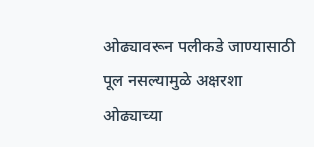ओढ्यावरून पलीकडे जाण्यासाठी पूल नसल्यामुळे अक्षरशा ओढ्याच्या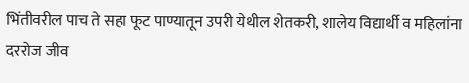भिंतीवरील पाच ते सहा फूट पाण्यातून उपरी येथील शेतकरी, शालेय विद्यार्थी व महिलांना दररोज जीव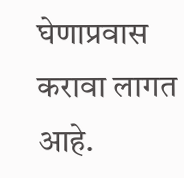घेणाप्रवास करावा लागत आहे.